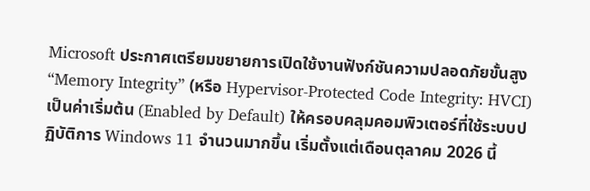Microsoft ประกาศเตรียมขยายการเปิดใช้งานฟังก์ชันความปลอดภัยขั้นสูง “Memory Integrity” (หรือ Hypervisor-Protected Code Integrity: HVCI) เป็นค่าเริ่มต้น (Enabled by Default) ให้ครอบคลุมคอมพิวเตอร์ที่ใช้ระบบปฏิบัติการ Windows 11 จำนวนมากขึ้น เริ่มตั้งแต่เดือนตุลาคม 2026 นี้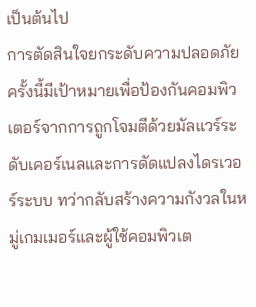เป็นต้นไป
การตัดสินใจยกระดับความปลอดภัยครั้งนี้มีเป้าหมายเพื่อป้องกันคอมพิวเตอร์จากการถูกโจมตีด้วยมัลแวร์ระดับเคอร์เนลและการดัดแปลงไดรเวอร์ระบบ ทว่ากลับสร้างความกังวลในหมู่เกมเมอร์และผู้ใช้คอมพิวเต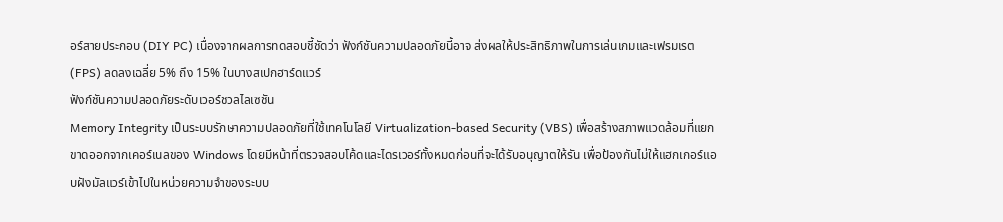อร์สายประกอบ (DIY PC) เนื่องจากผลการทดสอบชี้ชัดว่า ฟังก์ชันความปลอดภัยนี้อาจ ส่งผลให้ประสิทธิภาพในการเล่นเกมและเฟรมเรต (FPS) ลดลงเฉลี่ย 5% ถึง 15% ในบางสเปกฮาร์ดแวร์
ฟังก์ชันความปลอดภัยระดับเวอร์ชวลไลเซชัน
Memory Integrity เป็นระบบรักษาความปลอดภัยที่ใช้เทคโนโลยี Virtualization-based Security (VBS) เพื่อสร้างสภาพแวดล้อมที่แยกขาดออกจากเคอร์เนลของ Windows โดยมีหน้าที่ตรวจสอบโค้ดและไดรเวอร์ทั้งหมดก่อนที่จะได้รับอนุญาตให้รัน เพื่อป้องกันไม่ให้แฮกเกอร์แอบฝังมัลแวร์เข้าไปในหน่วยความจำของระบบ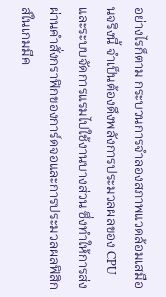อย่างไรก็ตาม กระบวนการจำลองสภาพแวดล้อมเสมือนจริงนี้ จำเป็นต้องดึงพลังการประมวลผลของ CPU และระบบจัดการแรมไปใช้งานบางส่วน ซึ่งทำให้การส่งผ่านคำสั่งกราฟิกของการ์ดจอและการประมวลผลฟิสิกส์ในเกมมีค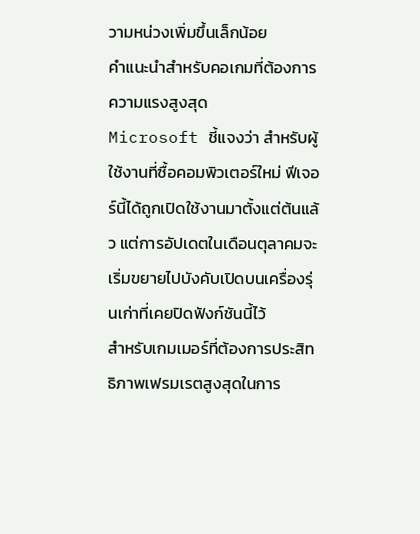วามหน่วงเพิ่มขึ้นเล็กน้อย
คำแนะนำสำหรับคอเกมที่ต้องการความแรงสูงสุด
Microsoft ชี้แจงว่า สำหรับผู้ใช้งานที่ซื้อคอมพิวเตอร์ใหม่ ฟีเจอร์นี้ได้ถูกเปิดใช้งานมาตั้งแต่ต้นแล้ว แต่การอัปเดตในเดือนตุลาคมจะเริ่มขยายไปบังคับเปิดบนเครื่องรุ่นเก่าที่เคยปิดฟังก์ชันนี้ไว้
สำหรับเกมเมอร์ที่ต้องการประสิทธิภาพเฟรมเรตสูงสุดในการ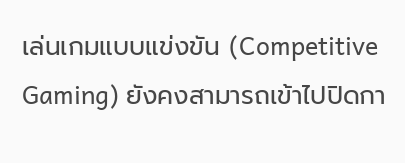เล่นเกมแบบแข่งขัน (Competitive Gaming) ยังคงสามารถเข้าไปปิดกา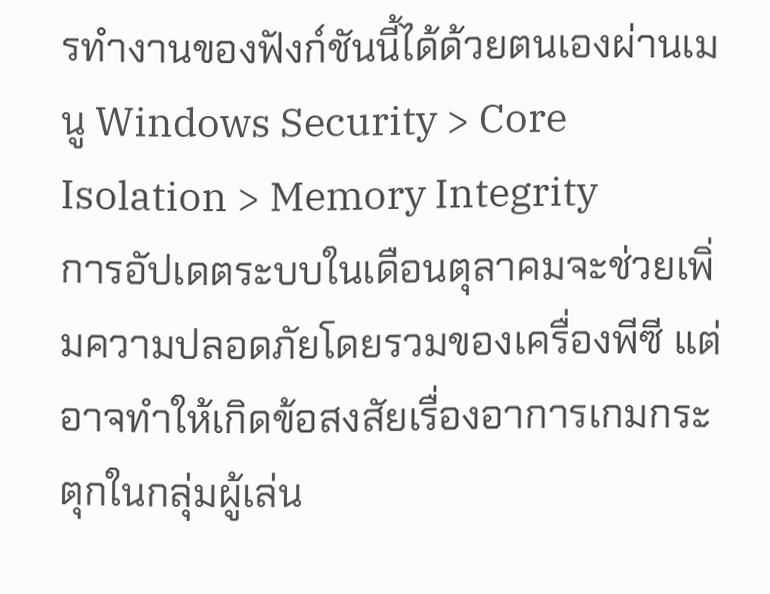รทำงานของฟังก์ชันนี้ได้ด้วยตนเองผ่านเมนู Windows Security > Core Isolation > Memory Integrity
การอัปเดตระบบในเดือนตุลาคมจะช่วยเพิ่มความปลอดภัยโดยรวมของเครื่องพีซี แต่อาจทำให้เกิดข้อสงสัยเรื่องอาการเกมกระตุกในกลุ่มผู้เล่น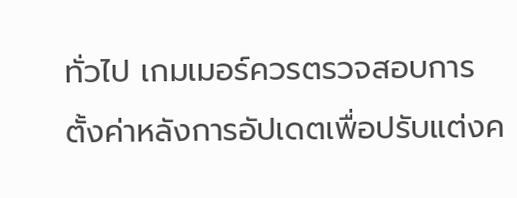ทั่วไป เกมเมอร์ควรตรวจสอบการตั้งค่าหลังการอัปเดตเพื่อปรับแต่งค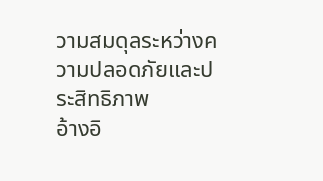วามสมดุลระหว่างความปลอดภัยและประสิทธิภาพ
อ้างอิ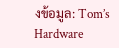งข้อมูล: Tom’s Hardware